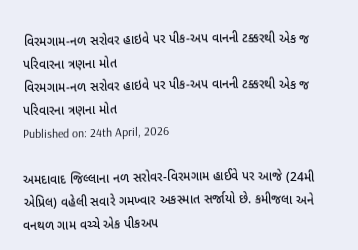વિરમગામ-નળ સરોવર હાઇવે પર પીક-અપ વાનની ટક્કરથી એક જ પરિવારના ત્રણના મોત
વિરમગામ-નળ સરોવર હાઇવે પર પીક-અપ વાનની ટક્કરથી એક જ પરિવારના ત્રણના મોત
Published on: 24th April, 2026

અમદાવાદ જિલ્લાના નળ સરોવર-વિરમગામ હાઈવે પર આજે (24મી એપ્રિલ) વહેલી સવારે ગમખ્વાર અકસ્માત સર્જાયો છે. કમીજલા અને વનથળ ગામ વચ્ચે એક પીકઅપ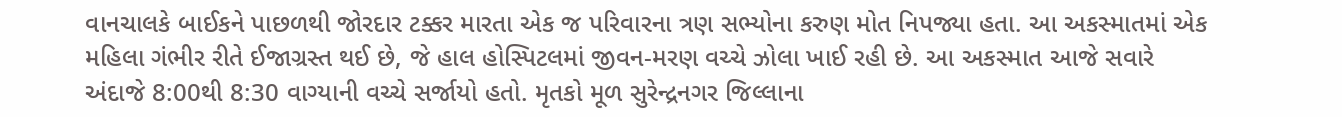વાનચાલકે બાઈકને પાછળથી જોરદાર ટક્કર મારતા એક જ પરિવારના ત્રણ સભ્યોના કરુણ મોત નિપજ્યા હતા. આ અકસ્માતમાં એક મહિલા ગંભીર રીતે ઈજાગ્રસ્ત થઈ છે, જે હાલ હોસ્પિટલમાં જીવન-મરણ વચ્ચે ઝોલા ખાઈ રહી છે. આ અકસ્માત આજે સવારે અંદાજે 8:00થી 8:30 વાગ્યાની વચ્ચે સર્જાયો હતો. મૃતકો મૂળ સુરેન્દ્રનગર જિલ્લાના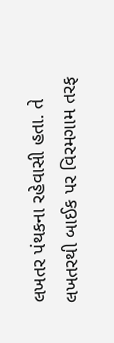લખતર પંથકના રહેવાસી હતા. તે લખતરથી બાઈક પર વિરમગામ તરફ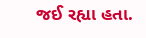જઈ રહ્યા હતા.